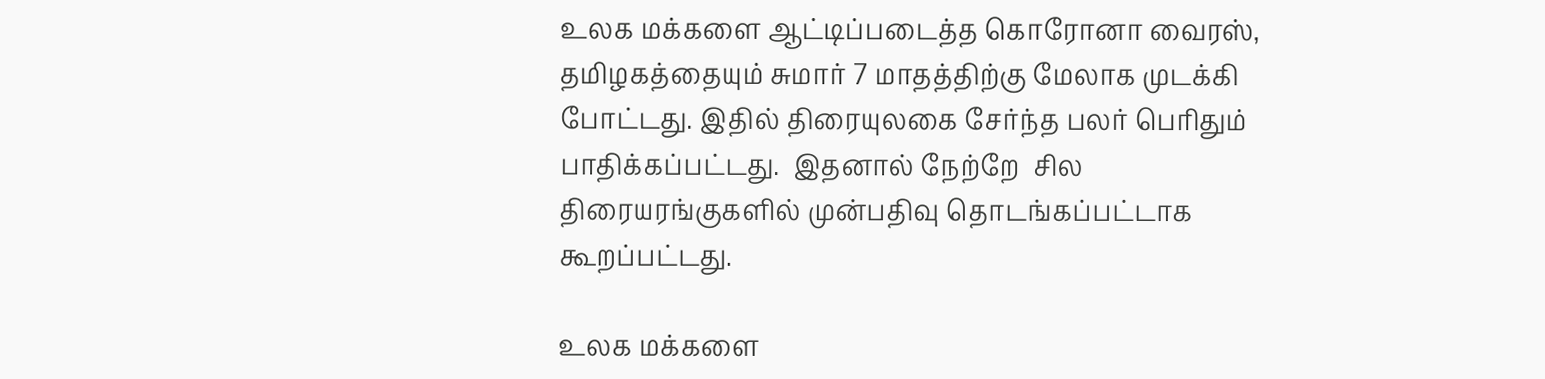உலக மக்களை ஆட்டிப்படைத்த கொரோனா வைரஸ், தமிழகத்தையும் சுமார் 7 மாதத்திற்கு மேலாக முடக்கி போட்டது. இதில் திரையுலகை சேர்ந்த பலர் பெரிதும் பாதிக்கப்பட்டது.  இதனால் நேற்றே  சில திரையரங்குகளில் முன்பதிவு தொடங்கப்பட்டாக கூறப்பட்டது.

உலக மக்களை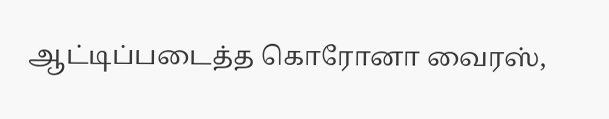ஆட்டிப்படைத்த கொரோனா வைரஸ்,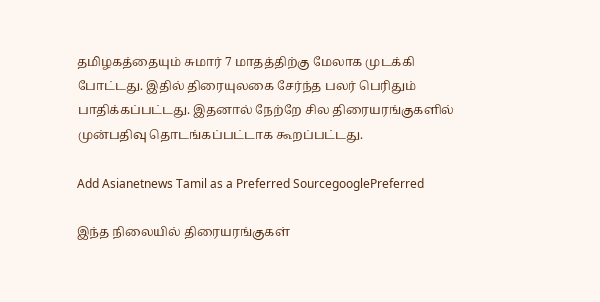தமிழகத்தையும் சுமார் 7 மாதத்திற்கு மேலாக முடக்கி போட்டது. இதில் திரையுலகை சேர்ந்த பலர் பெரிதும் பாதிக்கப்பட்டது. இதனால் நேற்றே சில திரையரங்குகளில் முன்பதிவு தொடங்கப்பட்டாக கூறப்பட்டது.

Add Asianetnews Tamil as a Preferred SourcegooglePreferred

இந்த நிலையில் திரையரங்குகள்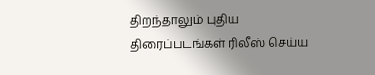திறந்தாலும் புதிய திரைப்படங்கள் ரிலீஸ் செய்ய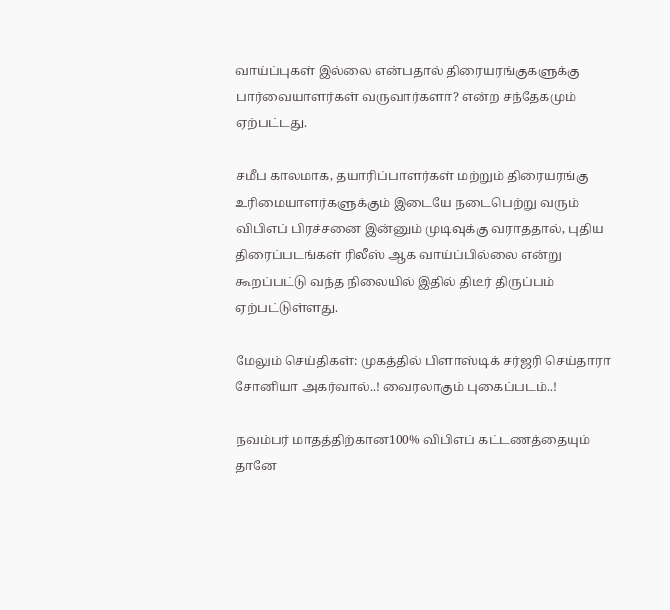வாய்ப்புகள் இல்லை என்பதால் திரையரங்குகளுக்கு பார்வையாளர்கள் வருவார்களா? என்ற சந்தேகமும் ஏற்பட்டது.

சமீப காலமாக, தயாரிப்பாளர்கள் மற்றும் திரையரங்கு உரிமையாளர்களுக்கும் இடையே நடைபெற்று வரும் விபிஎப் பிரச்சனை இன்னும் முடிவுக்கு வராததால், புதிய திரைப்படங்கள் ரிலீஸ் ஆக வாய்ப்பில்லை என்று கூறப்பட்டு வந்த நிலையில் இதில் திடீர் திருப்பம் ஏற்பட்டுள்ளது.

மேலும் செய்திகள்: முகத்தில் பிளாஸ்டிக் சர்ஜரி செய்தாரா சோனியா அகர்வால்..! வைரலாகும் புகைப்படம்..!

நவம்பர் மாதத்திற்கான100% விபிஎப் கட்டணத்தையும் தானே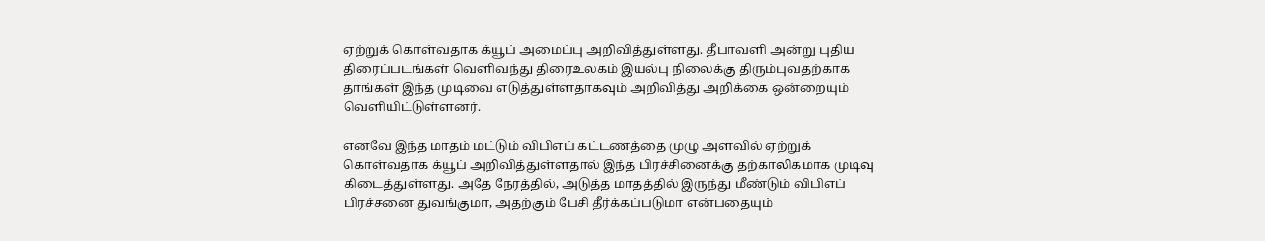ஏற்றுக் கொள்வதாக க்யூப் அமைப்பு அறிவித்துள்ளது. தீபாவளி அன்று புதிய திரைப்படங்கள் வெளிவந்து திரைஉலகம் இயல்பு நிலைக்கு திரும்புவதற்காக தாங்கள் இந்த முடிவை எடுத்துள்ளதாகவும் அறிவித்து அறிக்கை ஒன்றையும் வெளியிட்டுள்ளனர்.

எனவே இந்த மாதம் மட்டும் விபிஎப் கட்டணத்தை முழு அளவில் ஏற்றுக் கொள்வதாக க்யூப் அறிவித்துள்ளதால் இந்த பிரச்சினைக்கு தற்காலிகமாக முடிவு கிடைத்துள்ளது. அதே நேரத்தில், அடுத்த மாதத்தில் இருந்து மீண்டும் விபிஎப் பிரச்சனை துவங்குமா, அதற்கும் பேசி தீர்க்கப்படுமா என்பதையும்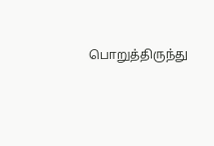பொறுத்திருந்து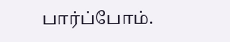பார்ப்போம்.